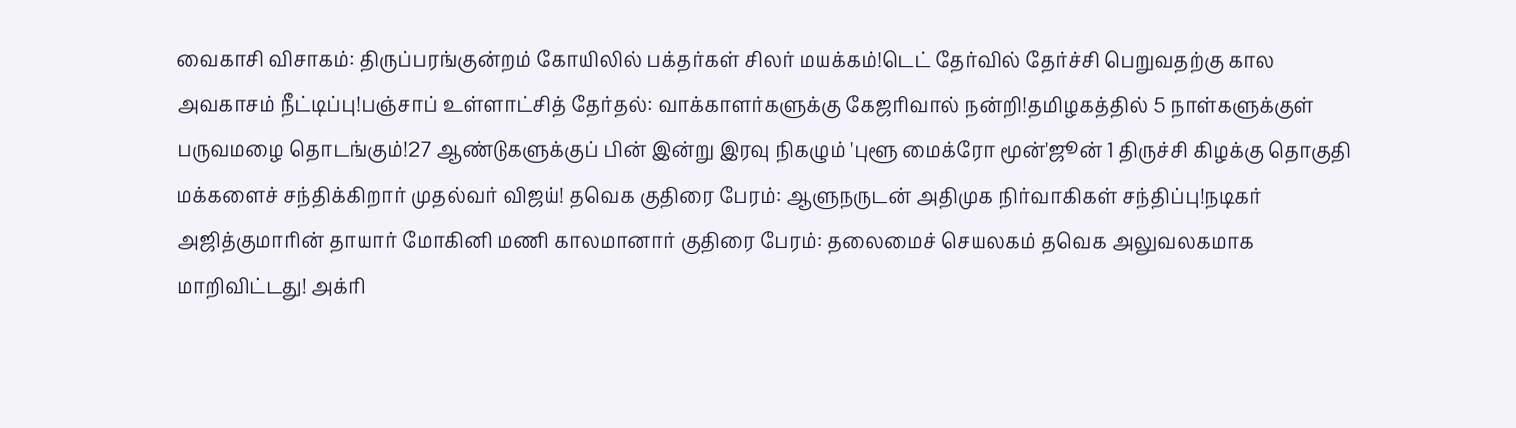வைகாசி விசாகம்: திருப்பரங்குன்றம் கோயிலில் பக்தர்கள் சிலர் மயக்கம்!டெட் தேர்வில் தேர்ச்சி பெறுவதற்கு கால அவகாசம் நீட்டிப்பு!பஞ்சாப் உள்ளாட்சித் தேர்தல்: வாக்காளர்களுக்கு கேஜரிவால் நன்றி!தமிழகத்தில் 5 நாள்களுக்குள் பருவமழை தொடங்கும்!27 ஆண்டுகளுக்குப் பின் இன்று இரவு நிகழும் 'புளூ மைக்ரோ மூன்'ஜூன் 1 திருச்சி கிழக்கு தொகுதி மக்களைச் சந்திக்கிறார் முதல்வர் விஜய்! தவெக குதிரை பேரம்: ஆளுநருடன் அதிமுக நிர்வாகிகள் சந்திப்பு!நடிகர் அஜித்குமாரின் தாயார் மோகினி மணி காலமானார் குதிரை பேரம்: தலைமைச் செயலகம் தவெக அலுவலகமாக மாறிவிட்டது! அக்ரி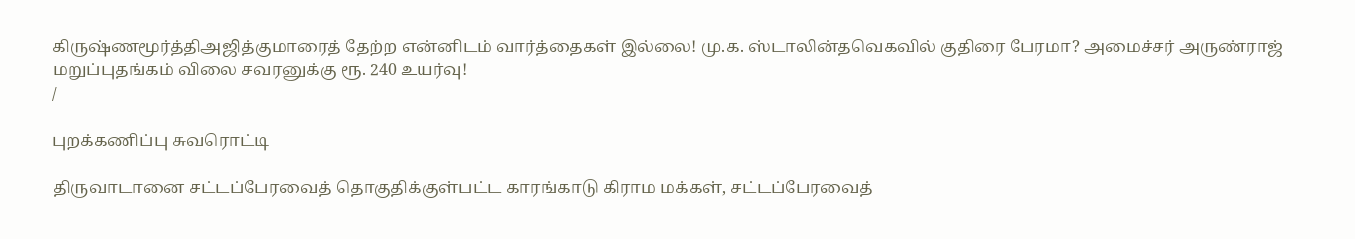கிருஷ்ணமூர்த்திஅஜித்குமாரைத் தேற்ற என்னிடம் வார்த்தைகள் இல்லை! மு.க. ஸ்டாலின்தவெகவில் குதிரை பேரமா? அமைச்சர் அருண்ராஜ் மறுப்புதங்கம் விலை சவரனுக்கு ரூ. 240 உயர்வு!
/

புறக்கணிப்பு சுவரொட்டி

திருவாடானை சட்டப்பேரவைத் தொகுதிக்குள்பட்ட காரங்காடு கிராம மக்கள், சட்டப்பேரவைத்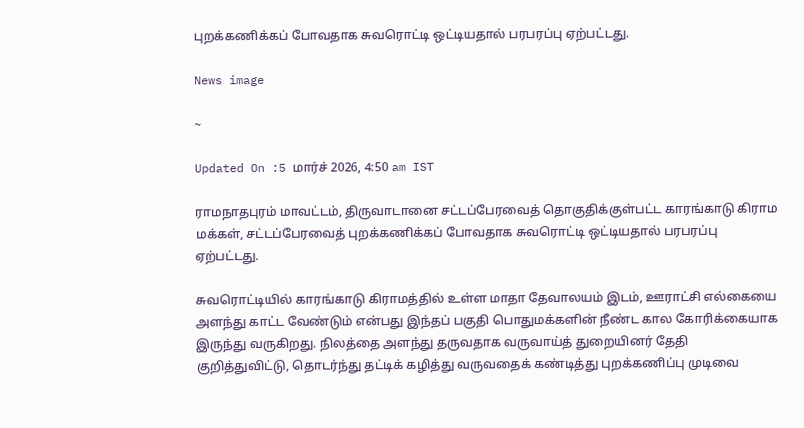புறக்கணிக்கப் போவதாக சுவரொட்டி ஒட்டியதால் பரபரப்பு ஏற்பட்டது.

News image

~

Updated On :5 மார்ச் 2026, 4:50 am IST

ராமநாதபுரம் மாவட்டம், திருவாடானை சட்டப்பேரவைத் தொகுதிக்குள்பட்ட காரங்காடு கிராம மக்கள், சட்டப்பேரவைத் புறக்கணிக்கப் போவதாக சுவரொட்டி ஒட்டியதால் பரபரப்பு ஏற்பட்டது.

சுவரொட்டியில் காரங்காடு கிராமத்தில் உள்ள மாதா தேவாலயம் இடம், ஊராட்சி எல்கையை அளந்து காட்ட வேண்டும் என்பது இந்தப் பகுதி பொதுமக்களின் நீண்ட கால கோரிக்கையாக இருந்து வருகிறது. நிலத்தை அளந்து தருவதாக வருவாய்த் துறையினர் தேதி குறித்துவிட்டு, தொடர்ந்து தட்டிக் கழித்து வருவதைக் கண்டித்து புறக்கணிப்பு முடிவை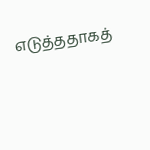எடுத்ததாகத்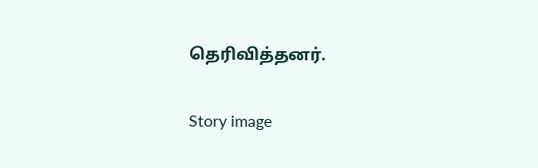தெரிவித்தனர்.

Story image